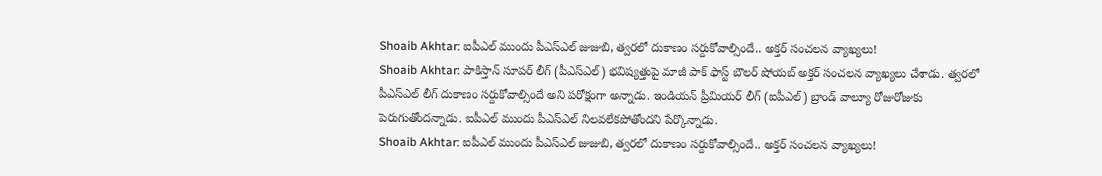Shoaib Akhtar: ఐపీఎల్ ముందు పీఎస్ఎల్ జుజుబి, త్వరలో దుకాణం సర్దుకోవాల్సిందే.. అక్తర్ సంచలన వ్యాఖ్యలు!
Shoaib Akhtar: పాకిస్తాన్ సూపర్ లీగ్ (పీఎస్ఎల్) భవిష్యత్తుపై మాజీ పాక్ ఫాస్ట్ బౌలర్ షోయబ్ అక్తర్ సంచలన వ్యాఖ్యలు చేశాడు. త్వరలో పీఎస్ఎల్ లీగ్ దుకాణం సర్దుకోవాల్సిందే అని పరోక్షంగా అన్నాడు. ఇండియన్ ప్రీమియర్ లీగ్ (ఐపీఎల్) బ్రాండ్ వాల్యూ రోజురోజుకు పెరుగుతోందన్నాడు. ఐపీఎల్ ముందు పీఎస్ఎల్ నిలవలేకపోతోందని పేర్కొన్నాడు.
Shoaib Akhtar: ఐపీఎల్ ముందు పీఎస్ఎల్ జుజుబి, త్వరలో దుకాణం సర్దుకోవాల్సిందే.. అక్తర్ సంచలన వ్యాఖ్యలు!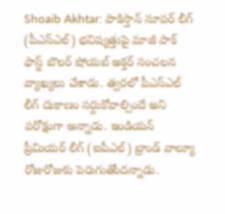Shoaib Akhtar: పాకిస్తాన్ సూపర్ లీగ్ (పీఎస్ఎల్) భవిష్యత్తుపై మాజీ పాక్ ఫాస్ట్ బౌలర్ షోయబ్ అక్తర్ సంచలన వ్యాఖ్యలు చేశాడు. త్వరలో పీఎస్ఎల్ లీగ్ దుకాణం సర్దుకోవాల్సిందే అని పరోక్షంగా అన్నాడు. ఇండియన్ ప్రీమియర్ లీగ్ (ఐపీఎల్) బ్రాండ్ వాల్యూ రోజురోజుకు పెరుగుతోందన్నాడు.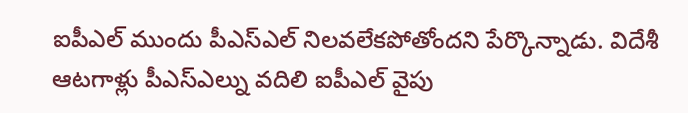ఐపీఎల్ ముందు పీఎస్ఎల్ నిలవలేకపోతోందని పేర్కొన్నాడు. విదేశీ ఆటగాళ్లు పీఎస్ఎల్ను వదిలి ఐపీఎల్ వైపు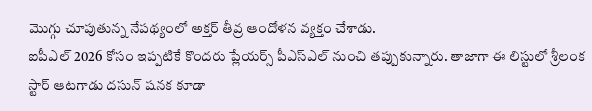మొగ్గు చూపుతున్న నేపథ్యంలో అక్తర్ తీవ్ర ఆందోళన వ్యక్తం చేశాడు.
ఐపీఎల్ 2026 కోసం ఇప్పటికే కొందరు ప్లేయర్స్ పీఎస్ఎల్ నుంచి తప్పుకున్నారు. తాజాగా ఈ లిస్టులో శ్రీలంక స్టార్ ఆటగాడు దసున్ షనక కూడా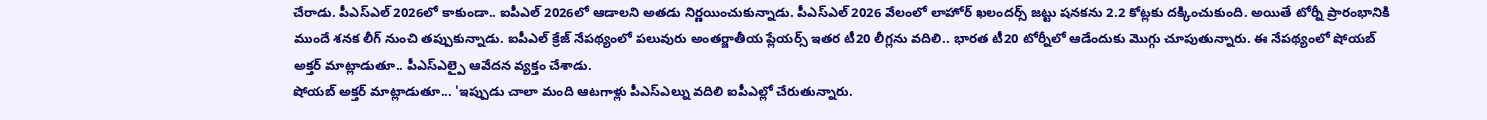చేరాడు. పీఎస్ఎల్ 2026లో కాకుండా.. ఐపీఎల్ 2026లో ఆడాలని అతడు నిర్ణయించుకున్నాడు. పీఎస్ఎల్ 2026 వేలంలో లాహోర్ ఖలందర్స్ జట్టు షనకను 2.2 కోట్లకు దక్కించుకుంది. అయితే టోర్నీ ప్రారంభానికి ముందే శనక లీగ్ నుంచి తప్పుకున్నాడు. ఐపీఎల్ క్రేజ్ నేపథ్యంలో పలువురు అంతర్జాతీయ ప్లేయర్స్ ఇతర టీ20 లీగ్లను వదిలి.. భారత టీ20 టోర్నీలో ఆడేందుకు మొగ్గు చూపుతున్నారు. ఈ నేపథ్యంలో షోయబ్ అక్తర్ మాట్లాడుతూ.. పీఎస్ఎల్పై ఆవేదన వ్యక్తం చేశాడు.
షోయబ్ అక్తర్ మాట్లాడుతూ... 'ఇప్పుడు చాలా మంది ఆటగాళ్లు పీఎస్ఎల్ను వదిలి ఐపీఎల్లో చేరుతున్నారు.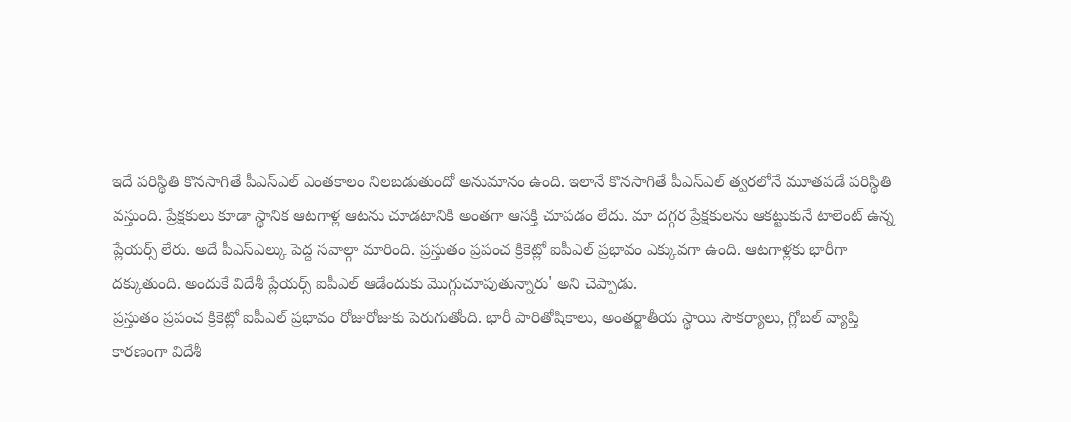ఇదే పరిస్థితి కొనసాగితే పీఎస్ఎల్ ఎంతకాలం నిలబడుతుందో అనుమానం ఉంది. ఇలానే కొనసాగితే పీఎస్ఎల్ త్వరలోనే మూతపడే పరిస్థితి వస్తుంది. ప్రేక్షకులు కూడా స్థానిక ఆటగాళ్ల ఆటను చూడటానికి అంతగా ఆసక్తి చూపడం లేదు. మా దగ్గర ప్రేక్షకులను ఆకట్టుకునే టాలెంట్ ఉన్న ప్లేయర్స్ లేరు. అదే పీఎస్ఎల్కు పెద్ద సవాల్గా మారింది. ప్రస్తుతం ప్రపంచ క్రికెట్లో ఐపీఎల్ ప్రభావం ఎక్కువగా ఉంది. ఆటగాళ్లకు భారీగా దక్కుతుంది. అందుకే విదేశీ ప్లేయర్స్ ఐపీఎల్ ఆడేందుకు మొగ్గుచూపుతున్నారు' అని చెప్పాడు.
ప్రస్తుతం ప్రపంచ క్రికెట్లో ఐపీఎల్ ప్రభావం రోజురోజుకు పెరుగుతోంది. భారీ పారితోషికాలు, అంతర్జాతీయ స్థాయి సౌకర్యాలు, గ్లోబల్ వ్యాప్తి కారణంగా విదేశీ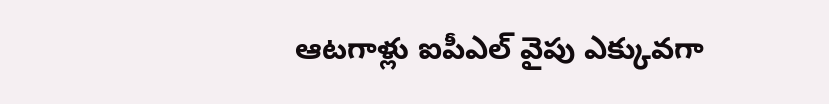ఆటగాళ్లు ఐపీఎల్ వైపు ఎక్కువగా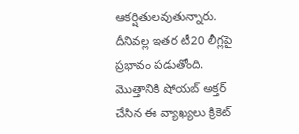ఆకర్షితులవుతున్నారు. దీనివల్ల ఇతర టీ20 లీగ్లపై ప్రభావం పడుతోంది. మొత్తానికి షోయబ్ అక్తర్ చేసిన ఈ వ్యాఖ్యలు క్రికెట్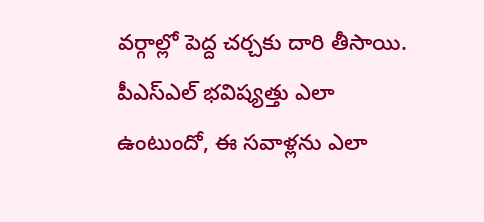వర్గాల్లో పెద్ద చర్చకు దారి తీసాయి. పీఎస్ఎల్ భవిష్యత్తు ఎలా ఉంటుందో, ఈ సవాళ్లను ఎలా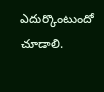ఎదుర్కొంటుందో చూడాలి.